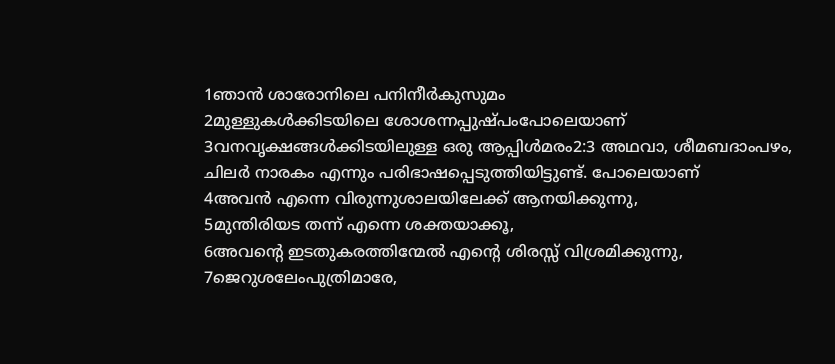1ഞാൻ ശാരോനിലെ പനിനീർകുസുമം
2മുള്ളുകൾക്കിടയിലെ ശോശന്നപ്പുഷ്പംപോലെയാണ്
3വനവൃക്ഷങ്ങൾക്കിടയിലുള്ള ഒരു ആപ്പിൾമരം2:3 അഥവാ, ശീമബദാംപഴം, ചിലർ നാരകം എന്നും പരിഭാഷപ്പെടുത്തിയിട്ടുണ്ട്. പോലെയാണ്
4അവൻ എന്നെ വിരുന്നുശാലയിലേക്ക് ആനയിക്കുന്നു,
5മുന്തിരിയട തന്ന് എന്നെ ശക്തയാക്കൂ,
6അവന്റെ ഇടതുകരത്തിന്മേൽ എന്റെ ശിരസ്സ് വിശ്രമിക്കുന്നു,
7ജെറുശലേംപുത്രിമാരേ,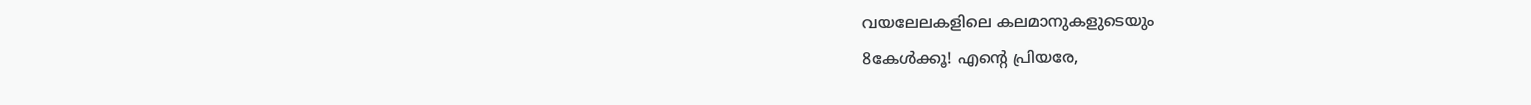വയലേലകളിലെ കലമാനുകളുടെയും
8കേൾക്കൂ! എന്റെ പ്രിയരേ,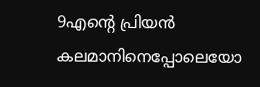9എന്റെ പ്രിയൻ കലമാനിനെപ്പോലെയോ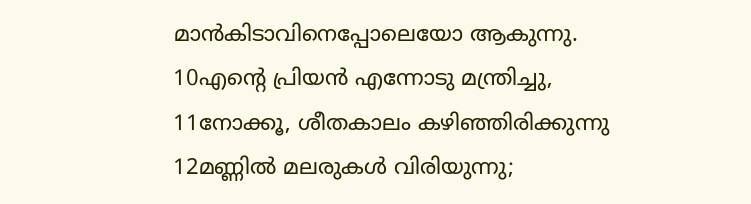മാൻകിടാവിനെപ്പോലെയോ ആകുന്നു.
10എന്റെ പ്രിയൻ എന്നോടു മന്ത്രിച്ചു,
11നോക്കൂ, ശീതകാലം കഴിഞ്ഞിരിക്കുന്നു
12മണ്ണിൽ മലരുകൾ വിരിയുന്നു;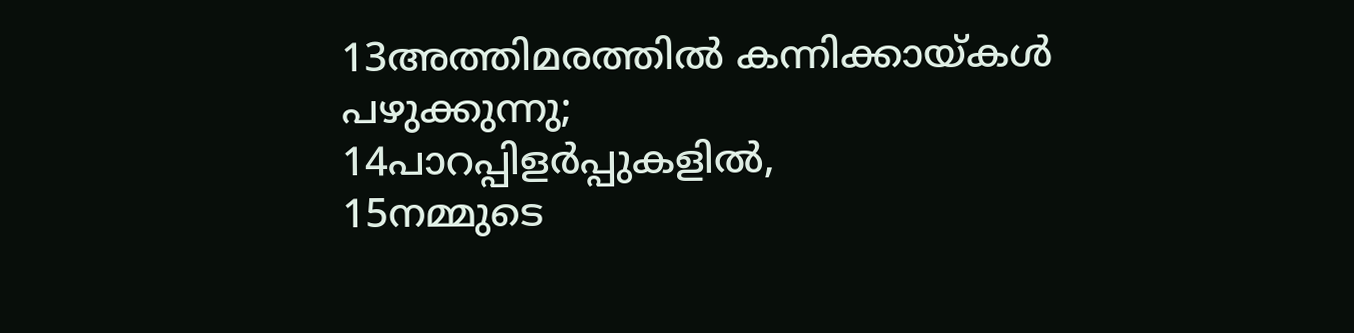13അത്തിമരത്തിൽ കന്നിക്കായ്കൾ പഴുക്കുന്നു;
14പാറപ്പിളർപ്പുകളിൽ,
15നമ്മുടെ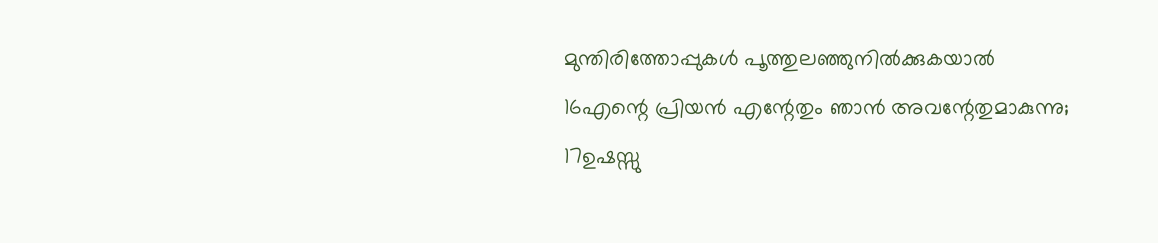മുന്തിരിത്തോപ്പുകൾ പൂത്തുലഞ്ഞുനിൽക്കുകയാൽ
16എന്റെ പ്രിയൻ എന്റേതും ഞാൻ അവന്റേതുമാകുന്നു;
17ഉഷസ്സു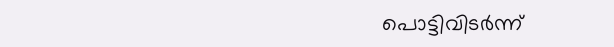പൊട്ടിവിടർന്ന്